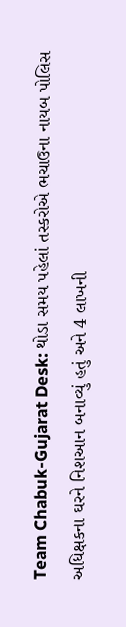Team Chabuk-Gujarat Desk: થોડા સમય પહેલાં તસ્કરોએ ભચાઉના નાયબ પોલિસ અધિક્ષકના ઘરને નિશઆન બનાવ્યું હતું અને 4 લાખની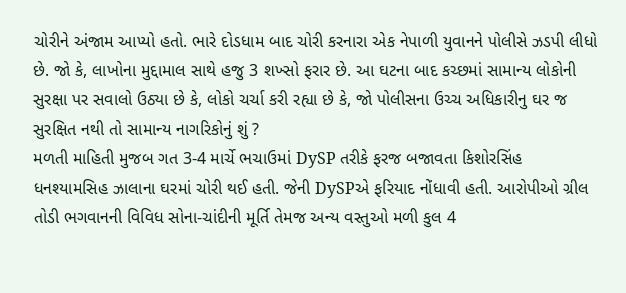ચોરીને અંજામ આપ્યો હતો. ભારે દોડધામ બાદ ચોરી કરનારા એક નેપાળી યુવાનને પોલીસે ઝડપી લીધો છે. જો કે, લાખોના મુદ્દામાલ સાથે હજુ 3 શખ્સો ફરાર છે. આ ઘટના બાદ કચ્છમાં સામાન્ય લોકોની સુરક્ષા પર સવાલો ઉઠ્યા છે કે, લોકો ચર્ચા કરી રહ્યા છે કે, જો પોલીસના ઉચ્ચ અધિકારીનુ ઘર જ સુરક્ષિત નથી તો સામાન્ય નાગરિકોનું શું ?
મળતી માહિતી મુજબ ગત 3-4 માર્ચે ભચાઉમાં DySP તરીકે ફરજ બજાવતા કિશોરસિંહ ધનશ્યામસિહ ઝાલાના ઘરમાં ચોરી થઈ હતી. જેની DySPએ ફરિયાદ નોંધાવી હતી. આરોપીઓ ગ્રીલ તોડી ભગવાનની વિવિધ સોના-ચાંદીની મૂર્તિ તેમજ અન્ય વસ્તુઓ મળી કુલ 4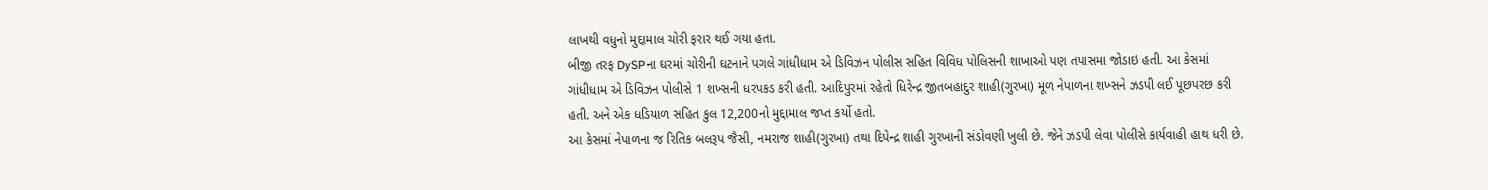લાખથી વધુનો મુદ્દામાલ ચોરી ફરાર થઈ ગયા હતા.
બીજી તરફ DySPના ઘરમાં ચોરીની ઘટનાને પગલે ગાંધીધામ એ ડિવિઝન પોલીસ સહિત વિવિધ પોલિસની શાખાઓ પણ તપાસમા જોડાઇ હતી. આ કેસમાં ગાંધીધામ એ ડિવિઝન પોલીસે 1 શખ્સની ધરપકડ કરી હતી. આદિપુરમાં રહેતો ધિરેન્દ્ર જીતબહાદુર શાહી(ગુરખા) મૂળ નેપાળના શખ્સને ઝડપી લઈ પૂછપરછ કરી હતી. અને એક ધડિયાળ સહિત કુલ 12,200નો મુદ્દામાલ જપ્ત કર્યો હતો.
આ કેસમાં નેપાળના જ રિતિક બલરૂપ જૈસી, નમરાજ શાહી(ગુરખા) તથા દિપેન્દ્ર શાહી ગુરખાની સંડોવણી ખુલી છે. જેને ઝડપી લેવા પોલીસે કાર્યવાહી હાથ ધરી છે.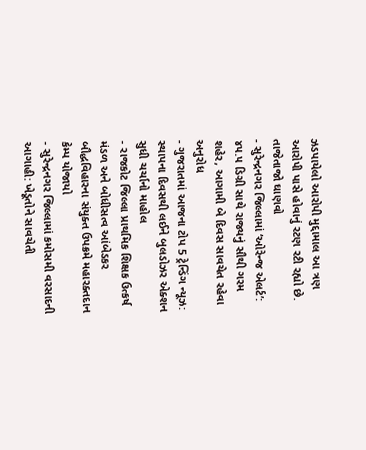ઝડપાયેલો આરોપી મુદ્દામાલ આ ત્રણ આરોપી પાસે હોવાનું રટણ રટી રહ્યો છે.
તાજેતાજો ઘાણવો
- સુરેન્દ્રનગર જિલ્લામાં ‘ઓરેન્જ એલર્ટ’: ૪૫.૫ ડિગ્રી સાથે રાજ્યનું સૌથી ગરમ શહેર, આગામી બે દિવસ સાવચેત રહેવા અનુરોધ
- ગુજરાતમાં આજના ટોપ 5 ટ્રેન્ડિંગ ન્યૂઝ: સ્થાપના દિવસથી લઈને બુલડોઝર એક્શન સુધી ચર્ચાનો માહોલ
- રાજકોટ જિલ્લા પ્રાથમિક શિક્ષક ઉત્કર્ષ મંડળ અને બોધીસત્વ આંબેડકર બૌદ્ધવિહારના સંયુક્ત ઉપક્રમે મહારક્તદાન કેમ્પ યોજાયો
- સુરેન્દ્રનગર જિલ્લામાં કમોસમી વરસાદની આગાહી: ખેડૂતોને સાવચેતી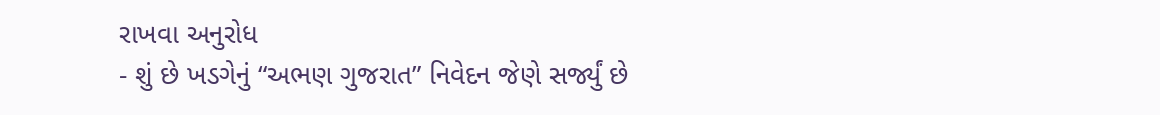રાખવા અનુરોધ
- શું છે ખડગેનું “અભણ ગુજરાત” નિવેદન જેણે સર્જ્યું છે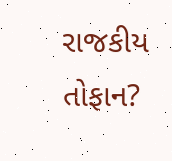રાજકીય તોફાન?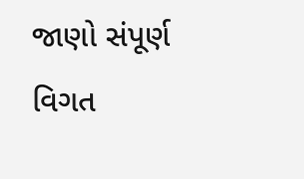જાણો સંપૂર્ણ વિગત